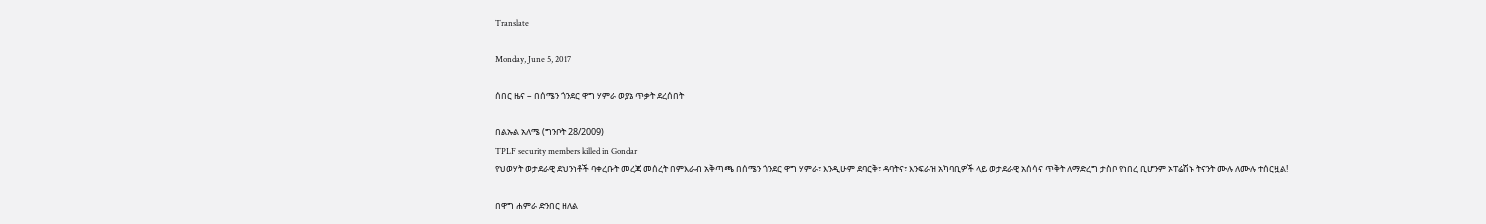Translate

Monday, June 5, 2017

ሰበር ዜና – በሰሜን ጎንደር ዋግ ሃምራ ወያኔ ጥቃት ደረሰበት

በልኡል አለሜ (ግንቦት 28/2009)
TPLF security members killed in Gondar
የህወሃት ወታደራዊ ደህንነቶች ባቀረቡት መረጃ መሰረት በምእራብ አቅጣጫ በሰሜን ጎንደር ዋግ ሃምራ፣ እንዲሁም ደባርቅ፣ ዳባትና፣ እንፍራዝ አካባቢዎች ላይ ወታደራዊ አሰሳና ጥቅት ለማድረግ ታስቦ የነበረ ቢሆንም ኦፐሬሽኑ ትናንት ሙሉ ለሙሉ ተሰርዟል!

በዋግ ሐምራ ድንበር ዘለል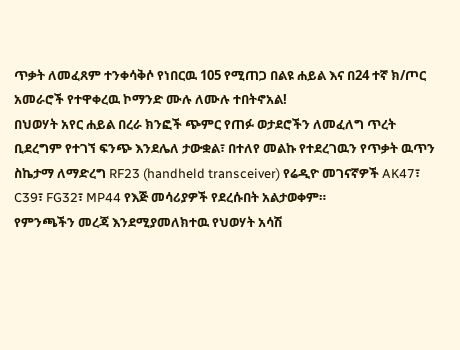ጥቃት ለመፈጸም ተንቀሳቅሶ የነበርዉ 105 የሚጠጋ በልዩ ሐይል እና በ24 ተኛ ክ/ጦር አመራሮች የተዋቀረዉ ኮማንድ ሙሉ ለሙሉ ተበትኖአል!
በህወሃት አየር ሐይል በረራ ክንፎች ጭምር የጠፉ ወታደሮችን ለመፈለግ ጥረት ቢደረግም የተገኘ ፍንጭ እንደሌለ ታውቋል፣ በተለየ መልኩ የተደረገዉን የጥቃት ዉጥን ስኬታማ ለማድረግ RF23 (handheld transceiver) የሬዲዮ መገናኛዎች AK47፣ C39፣ FG32፣ MP44 የእጅ መሳሪያዎች የደረሱበት አልታወቀም።
የምንጫችን መረጃ እንደሚያመለክተዉ የህወሃት አሳሽ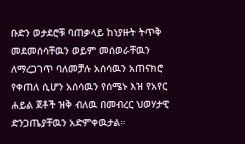ቡድን ወታደሮቹ ባጠቃላይ ከነያዙት ትጥቅ መደመሰሳቸዉን ወይም መሰወራቸዉን ለማረጋገጥ ባለመቻሉ አሰሳዉን አጠናክሮ የቀጠለ ሲሆን አሰሳዉን የሰሜኑ እዝ የአየር ሐይል ጀቶች ዝቅ ብለዉ በመብረር ህወሃታዊ ድንጋጤያቸዉን አድምቀዉታል።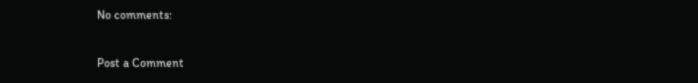No comments:

Post a Comment